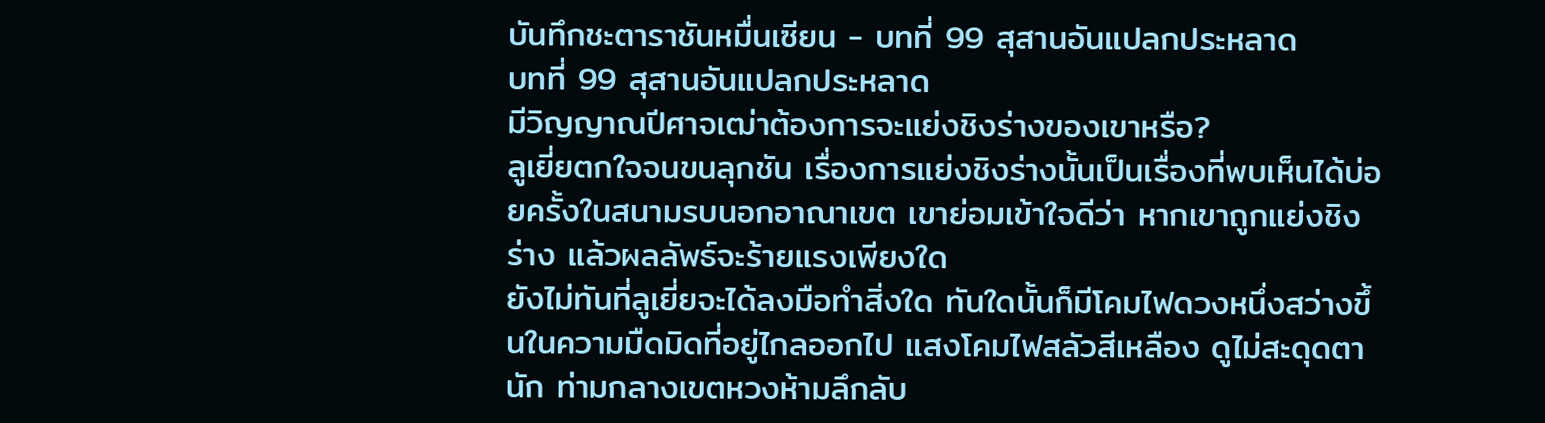บันทึกชะตาราชันหมื่นเซียน - บทที่ 99 สุสานอันแปลกประหลาด
บทที่ 99 สุสานอันแปลกประหลาด
มีวิญญาณปีศาจเฒ่าต้องการจะแย่งชิงร่างของเขาหรือ?
ลูเยี่ยตกใจจนขนลุกชัน เรื่องการแย่งชิงร่างนั้นเป็นเรื่องที่พบเห็นได้บ่อยครั้งในสนามรบนอกอาณาเขต เขาย่อมเข้าใจดีว่า หากเขาถูกแย่งชิงร่าง แล้วผลลัพธ์จะร้ายแรงเพียงใด
ยังไม่ทันที่ลูเยี่ยจะได้ลงมือทำสิ่งใด ทันใดนั้นก็มีโคมไฟดวงหนึ่งสว่างขึ้นในความมืดมิดที่อยู่ไกลออกไป แสงโคมไฟสลัวสีเหลือง ดูไม่สะดุดตานัก ท่ามกลางเขตหวงห้ามลึกลับ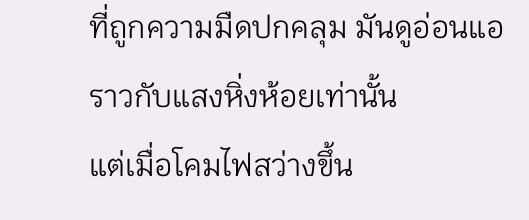ที่ถูกความมืดปกคลุม มันดูอ่อนแอราวกับแสงหิ่งห้อยเท่านั้น
แต่เมื่อโคมไฟสว่างขึ้น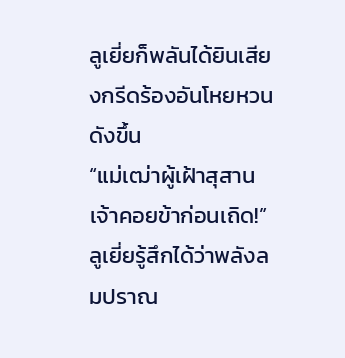ลูเยี่ยก็พลันได้ยินเสียงกรีดร้องอันโหยหวนดังขึ้น
“แม่เฒ่าผู้เฝ้าสุสาน เจ้าคอยข้าก่อนเถิด!”
ลูเยี่ยรู้สึกได้ว่าพลังลมปราณ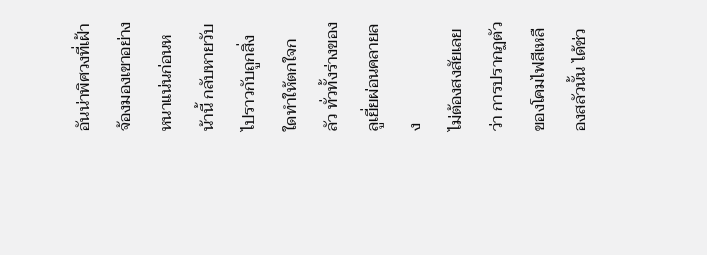อันน่าพิศวงที่เฝ้าจ้องมองเขาอย่างหนาแน่นก่อนหน้านี้ กลับหายวับไปราวกับถูกสิ่งใดทำให้ตกใจกลัว ทั่วทั้งร่างของลูเยี่ยผ่อนคลายลง
ไม่ต้องสงสัยเลยว่า การปรากฏตัวของโคมไฟสีเหลืองสลัวนั้น ได้ช่ว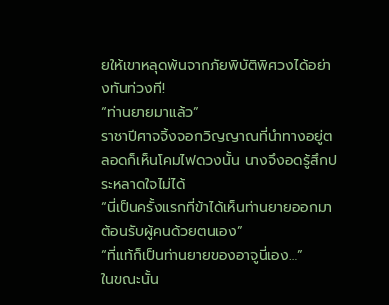ยให้เขาหลุดพ้นจากภัยพิบัติพิศวงได้อย่างทันท่วงที!
“ท่านยายมาแล้ว”
ราชาปีศาจจิ้งจอกวิญญาณที่นำทางอยู่ตลอดก็เห็นโคมไฟดวงนั้น นางจึงอดรู้สึกประหลาดใจไม่ได้
“นี่เป็นครั้งแรกที่ข้าได้เห็นท่านยายออกมาต้อนรับผู้คนด้วยตนเอง”
“ที่แท้ก็เป็นท่านยายของอาจูนี่เอง…”
ในขณะนั้น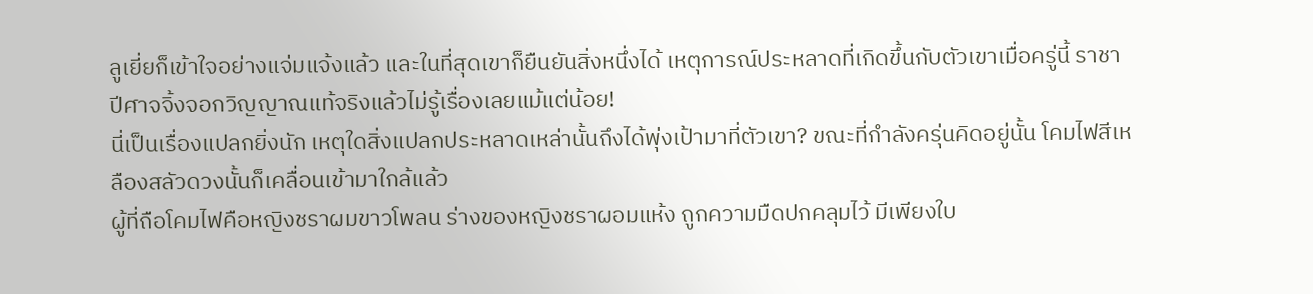ลูเยี่ยก็เข้าใจอย่างแจ่มแจ้งแล้ว และในที่สุดเขาก็ยืนยันสิ่งหนึ่งได้ เหตุการณ์ประหลาดที่เกิดขึ้นกับตัวเขาเมื่อครู่นี้ ราชาปีศาจจิ้งจอกวิญญาณแท้จริงแล้วไม่รู้เรื่องเลยแม้แต่น้อย!
นี่เป็นเรื่องแปลกยิ่งนัก เหตุใดสิ่งแปลกประหลาดเหล่านั้นถึงได้พุ่งเป้ามาที่ตัวเขา? ขณะที่กำลังครุ่นคิดอยู่นั้น โคมไฟสีเหลืองสลัวดวงนั้นก็เคลื่อนเข้ามาใกล้แล้ว
ผู้ที่ถือโคมไฟคือหญิงชราผมขาวโพลน ร่างของหญิงชราผอมแห้ง ถูกความมืดปกคลุมไว้ มีเพียงใบ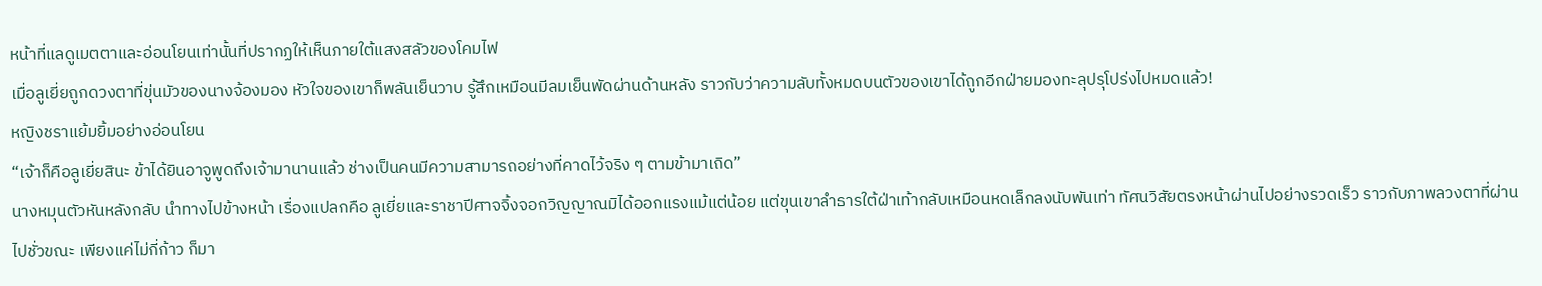หน้าที่แลดูเมตตาและอ่อนโยนเท่านั้นที่ปรากฏให้เห็นภายใต้แสงสลัวของโคมไฟ
เมื่อลูเยี่ยถูกดวงตาที่ขุ่นมัวของนางจ้องมอง หัวใจของเขาก็พลันเย็นวาบ รู้สึกเหมือนมีลมเย็นพัดผ่านด้านหลัง ราวกับว่าความลับทั้งหมดบนตัวของเขาได้ถูกอีกฝ่ายมองทะลุปรุโปร่งไปหมดแล้ว!
หญิงชราแย้มยิ้มอย่างอ่อนโยน
“เจ้าก็คือลูเยี่ยสินะ ข้าได้ยินอาจูพูดถึงเจ้ามานานแล้ว ช่างเป็นคนมีความสามารถอย่างที่คาดไว้จริง ๆ ตามข้ามาเถิด”
นางหมุนตัวหันหลังกลับ นำทางไปข้างหน้า เรื่องแปลกคือ ลูเยี่ยและราชาปีศาจจิ้งจอกวิญญาณมิได้ออกแรงแม้แต่น้อย แต่ขุนเขาลำธารใต้ฝ่าเท้ากลับเหมือนหดเล็กลงนับพันเท่า ทัศนวิสัยตรงหน้าผ่านไปอย่างรวดเร็ว ราวกับภาพลวงตาที่ผ่านไปชั่วขณะ เพียงแค่ไม่กี่ก้าว ก็มา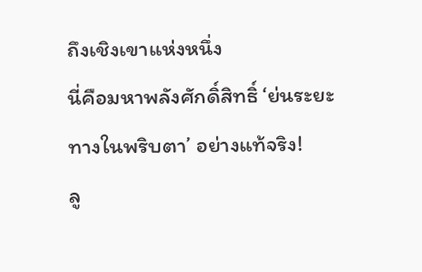ถึงเชิงเขาแห่งหนึ่ง
นี่คือมหาพลังศักดิ์สิทธิ์ ‘ย่นระยะทางในพริบตา’ อย่างแท้จริง!
ลู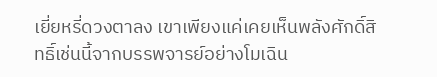เยี่ยหรี่ดวงตาลง เขาเพียงแค่เคยเห็นพลังศักดิ์สิทธิ์เช่นนี้จากบรรพจารย์อย่างโมเฉิน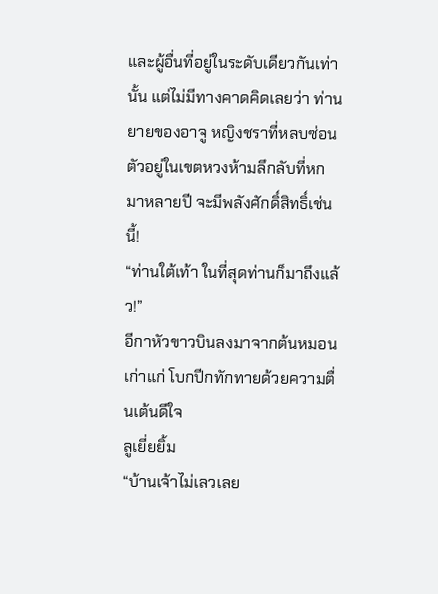และผู้อื่นที่อยู่ในระดับเดียวกันเท่านั้น แต่ไม่มีทางคาดคิดเลยว่า ท่านยายของอาจู หญิงชราที่หลบซ่อนตัวอยู่ในเขตหวงห้ามลึกลับที่หกมาหลายปี จะมีพลังศักดิ์สิทธิ์เช่นนี้!
“ท่านใต้เท้า ในที่สุดท่านก็มาถึงแล้ว!”
อีกาหัวขาวบินลงมาจากต้นหมอนเก่าแก่ โบกปีกทักทายด้วยความตื่นเต้นดีใจ
ลูเยี่ยยิ้ม
“บ้านเจ้าไม่เลวเลย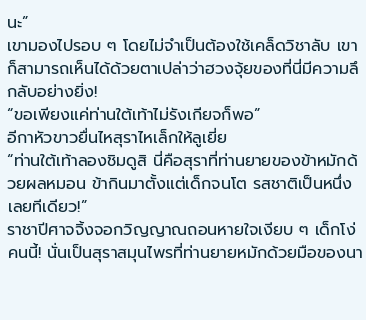นะ”
เขามองไปรอบ ๆ โดยไม่จำเป็นต้องใช้เคล็ดวิชาลับ เขาก็สามารถเห็นได้ด้วยตาเปล่าว่าฮวงจุ้ยของที่นี่มีความลึกลับอย่างยิ่ง!
“ขอเพียงแค่ท่านใต้เท้าไม่รังเกียจก็พอ”
อีกาหัวขาวยื่นไหสุราไหเล็กให้ลูเยี่ย
“ท่านใต้เท้าลองชิมดูสิ นี่คือสุราที่ท่านยายของข้าหมักด้วยผลหมอน ข้ากินมาตั้งแต่เด็กจนโต รสชาติเป็นหนึ่งเลยทีเดียว!”
ราชาปีศาจจิ้งจอกวิญญาณถอนหายใจเงียบ ๆ เด็กโง่คนนี้! นั่นเป็นสุราสมุนไพรที่ท่านยายหมักด้วยมือของนา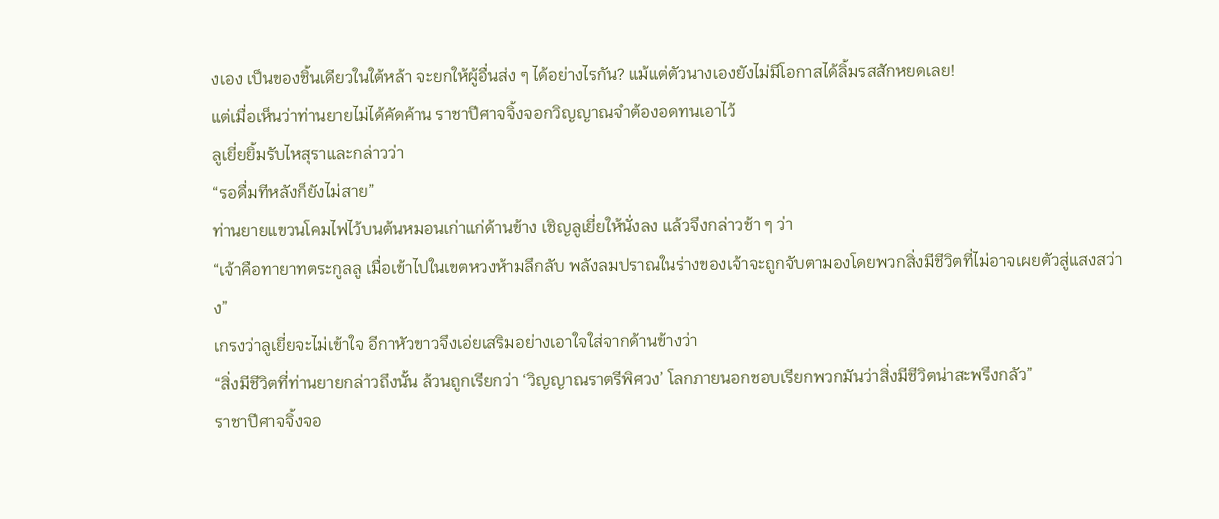งเอง เป็นของชิ้นเดียวในใต้หล้า จะยกให้ผู้อื่นส่ง ๆ ได้อย่างไรกัน? แม้แต่ตัวนางเองยังไม่มีโอกาสได้ลิ้มรสสักหยดเลย!
แต่เมื่อเห็นว่าท่านยายไม่ได้คัดค้าน ราชาปีศาจจิ้งจอกวิญญาณจำต้องอดทนเอาไว้
ลูเยี่ยยิ้มรับไหสุราและกล่าวว่า
“รอดื่มทีหลังก็ยังไม่สาย”
ท่านยายแขวนโคมไฟไว้บนต้นหมอนเก่าแก่ด้านข้าง เชิญลูเยี่ยให้นั่งลง แล้วจึงกล่าวช้า ๆ ว่า
“เจ้าคือทายาทตระกูลลู เมื่อเข้าไปในเขตหวงห้ามลึกลับ พลังลมปราณในร่างของเจ้าจะถูกจับตามองโดยพวกสิ่งมีชีวิตที่ไม่อาจเผยตัวสู่แสงสว่าง”
เกรงว่าลูเยี่ยจะไม่เข้าใจ อีกาหัวขาวจึงเอ่ยเสริมอย่างเอาใจใส่จากด้านข้างว่า
“สิ่งมีชีวิตที่ท่านยายกล่าวถึงนั้น ล้วนถูกเรียกว่า ‘วิญญาณราตรีพิศวง’ โลกภายนอกชอบเรียกพวกมันว่าสิ่งมีชีวิตน่าสะพรึงกลัว”
ราชาปีศาจจิ้งจอ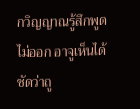กวิญญาณรู้สึกพูดไม่ออก อาจูเห็นได้ชัดว่าถู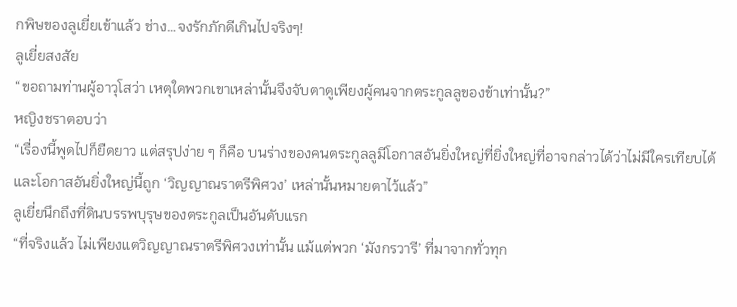กพิษของลูเยี่ยเข้าแล้ว ช่าง…จงรักภักดีเกินไปจริงๆ!
ลูเยี่ยสงสัย
“ขอถามท่านผู้อาวุโสว่า เหตุใดพวกเขาเหล่านั้นจึงจับตาดูเพียงผู้คนจากตระกูลลูของข้าเท่านั้น?”
หญิงชราตอบว่า
“เรื่องนี้พูดไปก็ยืดยาว แต่สรุปง่าย ๆ ก็คือ บนร่างของคนตระกูลลูมีโอกาสอันยิ่งใหญ่ที่ยิ่งใหญ่ที่อาจกล่าวได้ว่าไม่มีใครเทียบได้ และโอกาสอันยิ่งใหญ่นี้ถูก ‘วิญญาณราตรีพิศวง’ เหล่านั้นหมายตาไว้แล้ว”
ลูเยี่ยนึกถึงที่ดินบรรพบุรุษของตระกูลเป็นอันดับแรก
“ที่จริงแล้ว ไม่เพียงแตวิญญาณราตรีพิศวงเท่านั้น แม้แต่พวก ‘มังกรวารี’ ที่มาจากทั่วทุก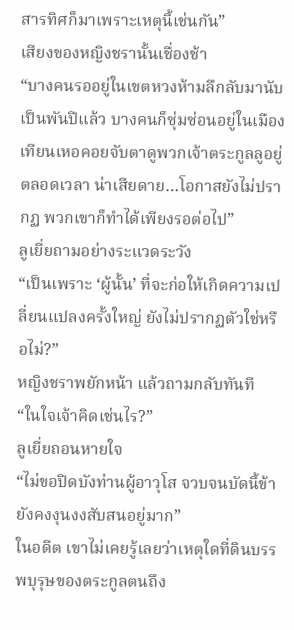สารทิศก็มาเพราะเหตุนี้เช่นกัน”
เสียงของหญิงชรานั้นเชื่องช้า
“บางคนรออยู่ในเขตหวงห้ามลึกลับมานับเป็นพันปีแล้ว บางคนก็ซุ่มซ่อนอยู่ในเมืองเทียนเหอคอยจับตาดูพวกเจ้าตระกูลลูอยู่ตลอดเวลา น่าเสียดาย…โอกาสยังไม่ปรากฏ พวกเขาก็ทำได้เพียงรอต่อไป”
ลูเยี่ยถามอย่างระแวดระวัง
“เป็นเพราะ ‘ผู้นั้น’ ที่จะก่อให้เกิดความเปลี่ยนแปลงครั้งใหญ่ ยังไม่ปรากฏตัวใช่หรือไม่?”
หญิงชราพยักหน้า แล้วถามกลับทันที
“ในใจเจ้าคิดเช่นไร?”
ลูเยี่ยถอนหายใจ
“ไม่ขอปิดบังท่านผู้อาวุโส จวบจนบัดนี้ข้ายังคงงุนงงสับสนอยู่มาก”
ในอดีต เขาไม่เคยรู้เลยว่าเหตุใดที่ดินบรรพบุรุษของตระกูลตนถึง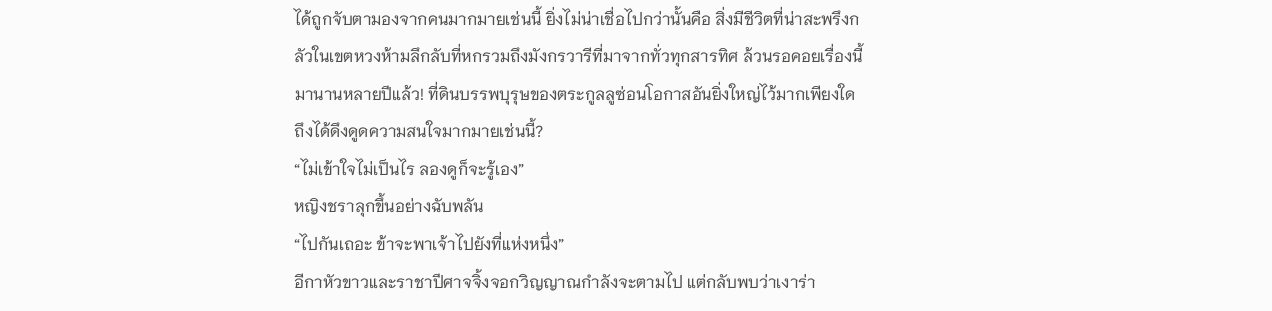ได้ถูกจับตามองจากคนมากมายเช่นนี้ ยิ่งไม่น่าเชื่อไปกว่านั้นคือ สิ่งมีชีวิตที่น่าสะพรึงกลัวในเขตหวงห้ามลึกลับที่หกรวมถึงมังกรวารีที่มาจากทั่วทุกสารทิศ ล้วนรอคอยเรื่องนี้มานานหลายปีแล้ว! ที่ดินบรรพบุรุษของตระกูลลูซ่อนโอกาสอันยิ่งใหญ่ไว้มากเพียงใด ถึงได้ดึงดูดความสนใจมากมายเช่นนี้?
“ไม่เข้าใจไม่เป็นไร ลองดูก็จะรู้เอง”
หญิงชราลุกขึ้นอย่างฉับพลัน
“ไปกันเถอะ ข้าจะพาเจ้าไปยังที่แห่งหนึ่ง”
อีกาหัวขาวและราชาปีศาจจิ้งจอกวิญญาณกำลังจะตามไป แต่กลับพบว่าเงาร่า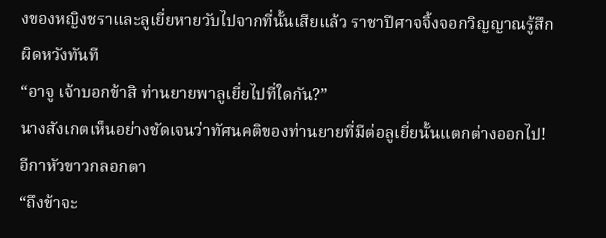งของหญิงชราและลูเยี่ยหายวับไปจากที่นั้นเสียแล้ว ราชาปีศาจจิ้งจอกวิญญาณรู้สึกผิดหวังทันที
“อาจู เจ้าบอกข้าสิ ท่านยายพาลูเยี่ยไปที่ใดกัน?”
นางสังเกตเห็นอย่างชัดเจนว่าทัศนคติของท่านยายที่มีต่อลูเยี่ยนั้นแตกต่างออกไป! อีกาหัวขาวกลอกตา
“ถึงข้าจะ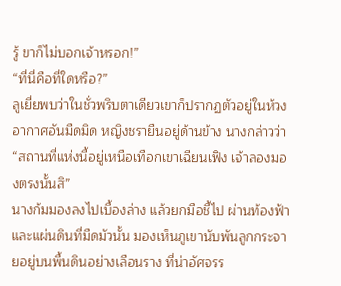รู้ ขาก็ไม่บอกเจ้าหรอก!”
“ที่นี่คือที่ใดหรือ?”
ลูเยี่ยพบว่าในชั่วพริบตาเดียวเขาก็ปรากฏตัวอยู่ในห้วงอากาศอันมืดมิด หญิงชรายืนอยู่ด้านข้าง นางกล่าวว่า
“สถานที่แห่งนี้อยู่เหนือเทือกเขาเฉียนเฟิง เจ้าลองมองตรงนั้นสิ”
นางก้มมองลงไปเบื้องล่าง แล้วยกมือชี้ไป ผ่านท้องฟ้าและแผ่นดินที่มืดมัวนั้น มองเห็นภูเขานับพันลูกกระจายอยู่บนพื้นดินอย่างเลือนราง ที่น่าอัศจรร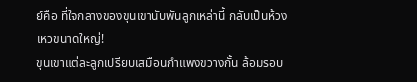ย์คือ ที่ใจกลางของขุนเขานับพันลูกเหล่านี้ กลับเป็นห้วงเหวขนาดใหญ่!
ขุนเขาแต่ละลูกเปรียบเสมือนกำแพงขวางกั้น ล้อมรอบ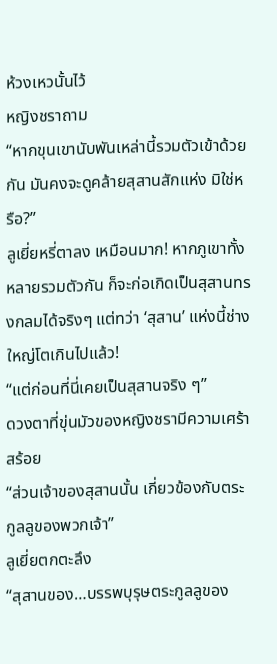ห้วงเหวนั้นไว้
หญิงชราถาม
“หากขุนเขานับพันเหล่านี้รวมตัวเข้าด้วยกัน มันคงจะดูคล้ายสุสานสักแห่ง มิใช่หรือ?”
ลูเยี่ยหรี่ตาลง เหมือนมาก! หากภูเขาทั้งหลายรวมตัวกัน ก็จะก่อเกิดเป็นสุสานทรงกลมได้จริงๆ แต่ทว่า ‘สุสาน’ แห่งนี้ช่างใหญ่โตเกินไปแล้ว!
“แต่ก่อนที่นี่เคยเป็นสุสานจริง ๆ”
ดวงตาที่ขุ่นมัวของหญิงชรามีความเศร้าสร้อย
“ส่วนเจ้าของสุสานนั้น เกี่ยวข้องกับตระกูลลูของพวกเจ้า”
ลูเยี่ยตกตะลึง
“สุสานของ…บรรพบุรุษตระกูลลูของ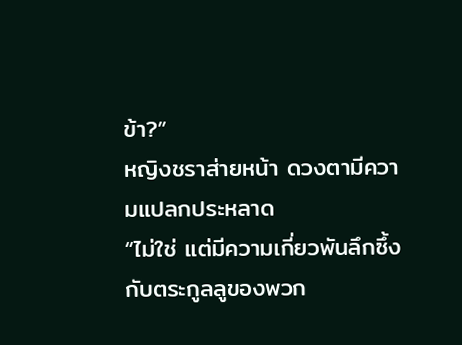ข้า?”
หญิงชราส่ายหน้า ดวงตามีความแปลกประหลาด
“ไม่ใช่ แต่มีความเกี่ยวพันลึกซึ้งกับตระกูลลูของพวก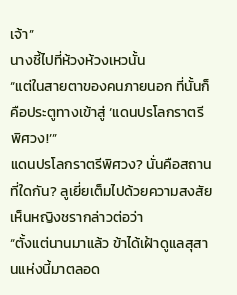เจ้า”
นางชี้ไปที่ห้วงห้วงเหวนั้น
“แต่ในสายตาของคนภายนอก ที่นั้นก็คือประตูทางเข้าสู่ ‘แดนปรโลกราตรีพิศวง!’”
แดนปรโลกราตรีพิศวง? นั่นคือสถานที่ใดกัน? ลูเยี่ยเต็มไปด้วยความสงสัย
เห็นหญิงชรากล่าวต่อว่า
“ตั้งแต่นานมาแล้ว ข้าได้เฝ้าดูแลสุสานแห่งนี้มาตลอด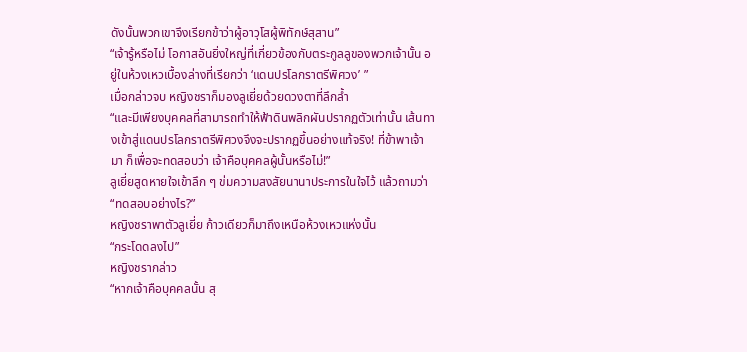ดังนั้นพวกเขาจึงเรียกข้าว่าผู้อาวุโสผู้พิทักษ์สุสาน”
“เจ้ารู้หรือไม่ โอกาสอันยิ่งใหญ่ที่เกี่ยวข้องกับตระกูลลูของพวกเจ้านั้น อยู่ในห้วงเหวเบื้องล่างที่เรียกว่า ‘แดนปรโลกราตรีพิศวง’ ”
เมื่อกล่าวจบ หญิงชราก็มองลูเยี่ยด้วยดวงตาที่ลึกล้ำ
“และมีเพียงบุคคลที่สามารถทำให้ฟ้าดินพลิกผันปรากฏตัวเท่านั้น เส้นทางเข้าสู่แดนปรโลกราตรีพิศวงจึงจะปรากฏขึ้นอย่างแท้จริง! ที่ข้าพาเจ้ามา ก็เพื่อจะทดสอบว่า เจ้าคือบุคคลผู้นั้นหรือไม่!”
ลูเยี่ยสูดหายใจเข้าลึก ๆ ข่มความสงสัยนานาประการในใจไว้ แล้วถามว่า
“ทดสอบอย่างไร?”
หญิงชราพาตัวลูเยี่ย ก้าวเดียวก็มาถึงเหนือห้วงเหวแห่งนั้น
“กระโดดลงไป”
หญิงชรากล่าว
“หากเจ้าคือบุคคลนั้น สุ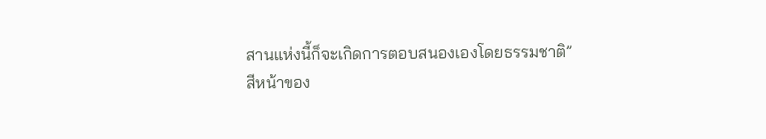สานแห่งนี้ก็จะเกิดการตอบสนองเองโดยธรรมชาติ”
สีหน้าของ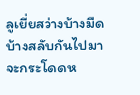ลูเยี่ยสว่างบ้างมืดบ้างสลับกันไปมา จะกระโดดห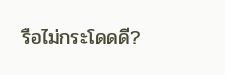รือไม่กระโดดดี?